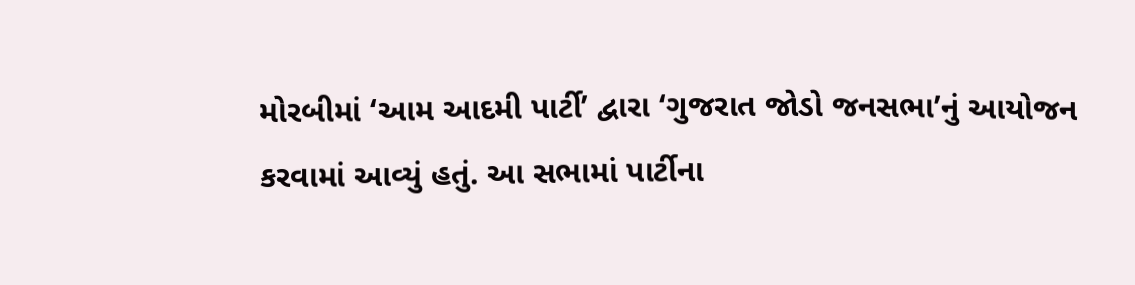મોરબીમાં ‘આમ આદમી પાર્ટી’ દ્વારા ‘ગુજરાત જોડો જનસભા’નું આયોજન કરવામાં આવ્યું હતું. આ સભામાં પાર્ટીના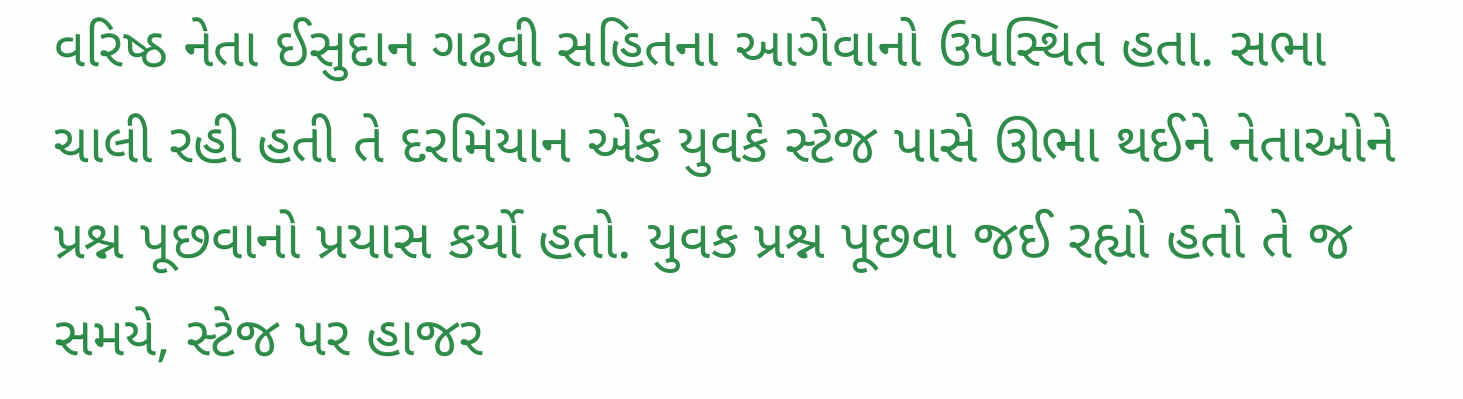વરિષ્ઠ નેતા ઈસુદાન ગઢવી સહિતના આગેવાનો ઉપસ્થિત હતા. સભા ચાલી રહી હતી તે દરમિયાન એક યુવકે સ્ટેજ પાસે ઊભા થઈને નેતાઓને પ્રશ્ન પૂછવાનો પ્રયાસ કર્યો હતો. યુવક પ્રશ્ન પૂછવા જઈ રહ્યો હતો તે જ સમયે, સ્ટેજ પર હાજર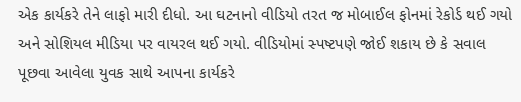એક કાર્યકરે તેને લાફો મારી દીધો. આ ઘટનાનો વીડિયો તરત જ મોબાઈલ ફોનમાં રેકોર્ડ થઈ ગયો અને સોશિયલ મીડિયા પર વાયરલ થઈ ગયો. વીડિયોમાં સ્પષ્ટપણે જોઈ શકાય છે કે સવાલ પૂછવા આવેલા યુવક સાથે આપના કાર્યકરે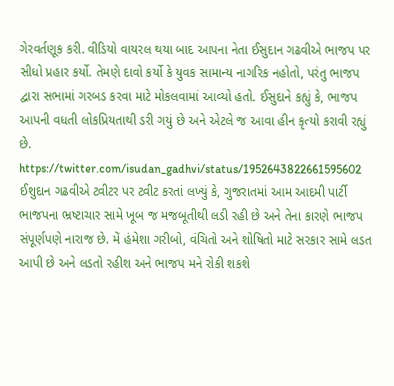ગેરવર્તણૂક કરી. વીડિયો વાયરલ થયા બાદ આપના નેતા ઈસુદાન ગઢવીએ ભાજપ પર સીધો પ્રહાર કર્યો. તેમણે દાવો કર્યો કે યુવક સામાન્ય નાગરિક નહોતો, પરંતુ ભાજપ દ્વારા સભામાં ગરબડ કરવા માટે મોકલવામાં આવ્યો હતો. ઈસુદાને કહ્યું કે, ભાજપ આપની વધતી લોકપ્રિયતાથી ડરી ગયું છે અને એટલે જ આવા હીન કૃત્યો કરાવી રહ્યું છે.
https://twitter.com/isudan_gadhvi/status/1952643822661595602
ઈશુદાન ગઢવીએ ટ્વીટર પર ટ્વીટ કરતાં લખ્યું કે, ગુજરાતમાં આમ આદમી પાર્ટી ભાજપના ભ્રષ્ટાચાર સામે ખૂબ જ મજબૂતીથી લડી રહી છે અને તેના કારણે ભાજપ સંપૂર્ણપણે નારાજ છે. મેં હંમેશા ગરીબો, વંચિતો અને શોષિતો માટે સરકાર સામે લડત આપી છે અને લડતો રહીશ અને ભાજપ મને રોકી શકશે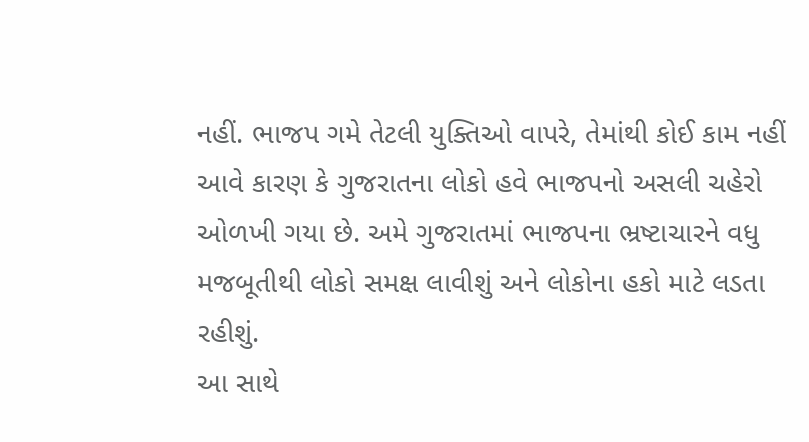નહીં. ભાજપ ગમે તેટલી યુક્તિઓ વાપરે, તેમાંથી કોઈ કામ નહીં આવે કારણ કે ગુજરાતના લોકો હવે ભાજપનો અસલી ચહેરો ઓળખી ગયા છે. અમે ગુજરાતમાં ભાજપના ભ્રષ્ટાચારને વધુ મજબૂતીથી લોકો સમક્ષ લાવીશું અને લોકોના હકો માટે લડતા રહીશું.
આ સાથે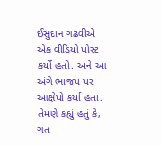ઈસુદાન ગઢવીએ એક વીડિયો પોસ્ટ કર્યો હતો. અને આ અંગે ભાજપ પર આક્ષેપો કર્યા હતા. તેમણે કહ્યું હતું કે, ગત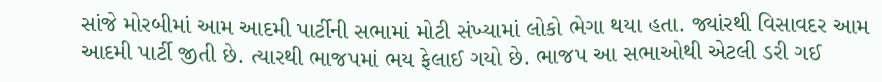સાંજે મોરબીમાં આમ આદમી પાર્ટીની સભામાં મોટી સંખ્યામાં લોકો ભેગા થયા હતા. જ્યાંરથી વિસાવદર આમ આદમી પાર્ટી જીતી છે. ત્યારથી ભાજપમાં ભય ફેલાઈ ગયો છે. ભાજપ આ સભાઓથી એટલી ડરી ગઈ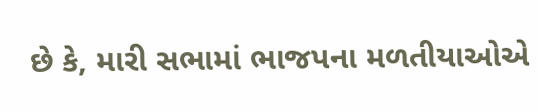છે કે, મારી સભામાં ભાજપના મળતીયાઓએ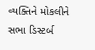વ્યક્તિને મોકલીને સભા ડિસ્ટર્બ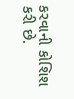કરવાની કોશિશ કરી છે.